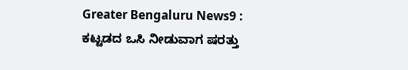Greater Bengaluru News9 : ಕಟ್ಟಡದ ಒಸಿ ನೀಡುವಾಗ ಷರತ್ತು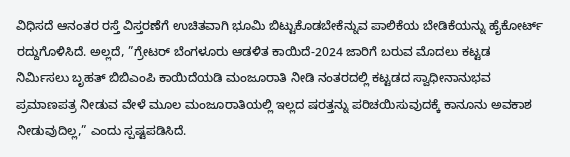ವಿಧಿಸದೆ ಆನಂತರ ರಸ್ತೆ ವಿಸ್ತರಣೆಗೆ ಉಚಿತವಾಗಿ ಭೂಮಿ ಬಿಟ್ಟುಕೊಡಬೇಕೆನ್ನುವ ಪಾಲಿಕೆಯ ಬೇಡಿಕೆಯನ್ನು ಹೈಕೋರ್ಟ್ ರದ್ದುಗೊಳಿಸಿದೆ. ಅಲ್ಲದೆ, ”ಗ್ರೇಟರ್ ಬೆಂಗಳೂರು ಆಡಳಿತ ಕಾಯಿದೆ-2024 ಜಾರಿಗೆ ಬರುವ ಮೊದಲು ಕಟ್ಟಡ ನಿರ್ಮಿಸಲು ಬೃಹತ್ ಬಿಬಿಎಂಪಿ ಕಾಯಿದೆಯಡಿ ಮಂಜೂರಾತಿ ನೀಡಿ ನಂತರದಲ್ಲಿ ಕಟ್ಟಡದ ಸ್ವಾಧೀನಾನುಭವ ಪ್ರಮಾಣಪತ್ರ ನೀಡುವ ವೇಳೆ ಮೂಲ ಮಂಜೂರಾತಿಯಲ್ಲಿ ಇಲ್ಲದ ಷರತ್ತನ್ನು ಪರಿಚಯಿಸುವುದಕ್ಕೆ ಕಾನೂನು ಅವಕಾಶ ನೀಡುವುದಿಲ್ಲ,” ಎಂದು ಸ್ಪಷ್ಟಪಡಿಸಿದೆ.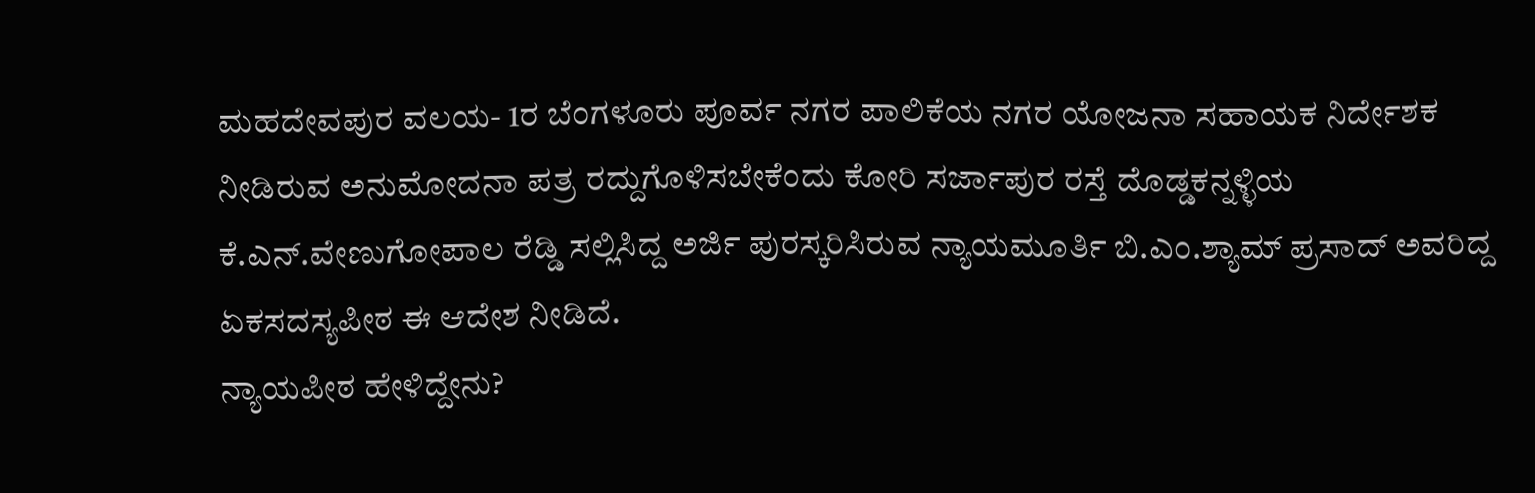ಮಹದೇವಪುರ ವಲಯ- 1ರ ಬೆಂಗಳೂರು ಪೂರ್ವ ನಗರ ಪಾಲಿಕೆಯ ನಗರ ಯೋಜನಾ ಸಹಾಯಕ ನಿರ್ದೇಶಕ ನೀಡಿರುವ ಅನುಮೋದನಾ ಪತ್ರ ರದ್ದುಗೊಳಿಸಬೇಕೆಂದು ಕೋರಿ ಸರ್ಜಾಪುರ ರಸ್ತೆ ದೊಡ್ಡಕನ್ನಳ್ಳಿಯ ಕೆ.ಎನ್.ವೇಣುಗೋಪಾಲ ರೆಡ್ಡಿ ಸಲ್ಲಿಸಿದ್ದ ಅರ್ಜಿ ಪುರಸ್ಕರಿಸಿರುವ ನ್ಯಾಯಮೂರ್ತಿ ಬಿ.ಎಂ.ಶ್ಯಾಮ್ ಪ್ರಸಾದ್ ಅವರಿದ್ದ ಏಕಸದಸ್ಯಪೀಠ ಈ ಆದೇಶ ನೀಡಿದೆ.
ನ್ಯಾಯಪೀಠ ಹೇಳಿದ್ದೇನು?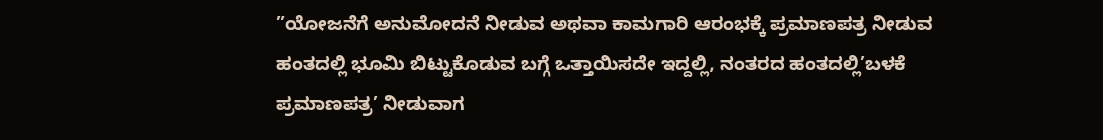”ಯೋಜನೆಗೆ ಅನುಮೋದನೆ ನೀಡುವ ಅಥವಾ ಕಾಮಗಾರಿ ಆರಂಭಕ್ಕೆ ಪ್ರಮಾಣಪತ್ರ ನೀಡುವ ಹಂತದಲ್ಲಿ ಭೂಮಿ ಬಿಟ್ಟುಕೊಡುವ ಬಗ್ಗೆ ಒತ್ತಾಯಿಸದೇ ಇದ್ದಲ್ಲಿ, ನಂತರದ ಹಂತದಲ್ಲಿ’ಬಳಕೆ ಪ್ರಮಾಣಪತ್ರ’ ನೀಡುವಾಗ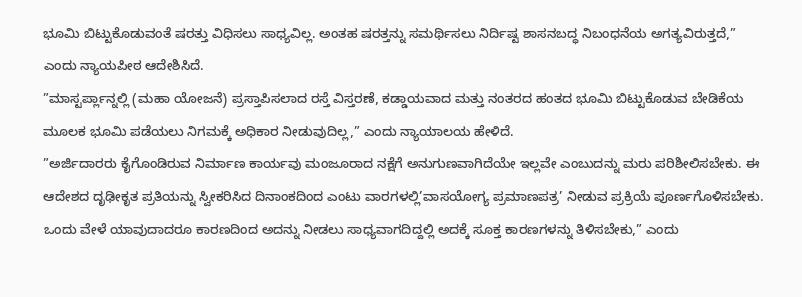ಭೂಮಿ ಬಿಟ್ಟುಕೊಡುವಂತೆ ಷರತ್ತು ವಿಧಿಸಲು ಸಾಧ್ಯವಿಲ್ಲ. ಅಂತಹ ಷರತ್ತನ್ನು ಸಮರ್ಥಿಸಲು ನಿರ್ದಿಷ್ಟ ಶಾಸನಬದ್ಧ ನಿಬಂಧನೆಯ ಅಗತ್ಯವಿರುತ್ತದೆ,” ಎಂದು ನ್ಯಾಯಪೀಠ ಆದೇಶಿಸಿದೆ.
”ಮಾಸ್ಟರ್ಪ್ಲಾನ್ನಲ್ಲಿ (ಮಹಾ ಯೋಜನೆ) ಪ್ರಸ್ತಾಪಿಸಲಾದ ರಸ್ತೆ ವಿಸ್ತರಣೆ, ಕಡ್ಡಾಯವಾದ ಮತ್ತು ನಂತರದ ಹಂತದ ಭೂಮಿ ಬಿಟ್ಟುಕೊಡುವ ಬೇಡಿಕೆಯ ಮೂಲಕ ಭೂಮಿ ಪಡೆಯಲು ನಿಗಮಕ್ಕೆ ಅಧಿಕಾರ ನೀಡುವುದಿಲ್ಲ,” ಎಂದು ನ್ಯಾಯಾಲಯ ಹೇಳಿದೆ.
”ಅರ್ಜಿದಾರರು ಕೈಗೊಂಡಿರುವ ನಿರ್ಮಾಣ ಕಾರ್ಯವು ಮಂಜೂರಾದ ನಕ್ಷೆಗೆ ಅನುಗುಣವಾಗಿದೆಯೇ ಇಲ್ಲವೇ ಎಂಬುದನ್ನು ಮರು ಪರಿಶೀಲಿಸಬೇಕು. ಈ ಆದೇಶದ ದೃಢೀಕೃತ ಪ್ರತಿಯನ್ನು ಸ್ವೀಕರಿಸಿದ ದಿನಾಂಕದಿಂದ ಎಂಟು ವಾರಗಳಲ್ಲಿ’ವಾಸಯೋಗ್ಯ ಪ್ರಮಾಣಪತ್ರ’ ನೀಡುವ ಪ್ರಕ್ರಿಯೆ ಪೂರ್ಣಗೊಳಿಸಬೇಕು. ಒಂದು ವೇಳೆ ಯಾವುದಾದರೂ ಕಾರಣದಿಂದ ಅದನ್ನು ನೀಡಲು ಸಾಧ್ಯವಾಗದಿದ್ದಲ್ಲಿ ಅದಕ್ಕೆ ಸೂಕ್ತ ಕಾರಣಗಳನ್ನು ತಿಳಿಸಬೇಕು,” ಎಂದು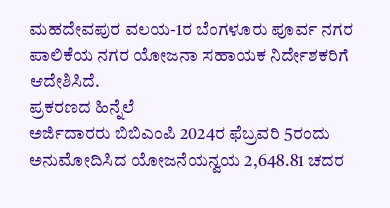ಮಹದೇವಪುರ ವಲಯ-1ರ ಬೆಂಗಳೂರು ಪೂರ್ವ ನಗರ ಪಾಲಿಕೆಯ ನಗರ ಯೋಜನಾ ಸಹಾಯಕ ನಿರ್ದೇಶಕರಿಗೆ ಆದೇಶಿಸಿದೆ.
ಪ್ರಕರಣದ ಹಿನ್ನೆಲೆ
ಅರ್ಜಿದಾರರು ಬಿಬಿಎಂಪಿ 2024ರ ಫೆಬ್ರವರಿ 5ರಂದು ಅನುಮೋದಿಸಿದ ಯೋಜನೆಯನ್ವಯ 2,648.81 ಚದರ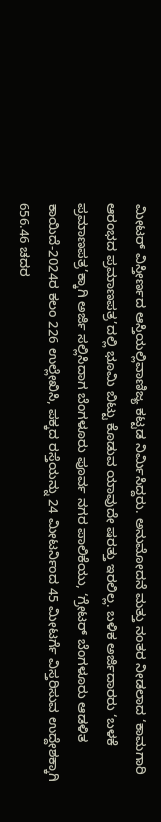ಮೀಟರ್ ವಿಸ್ತೀರ್ಣದ ಆಸ್ತಿಯಲ್ಲಿವಾಣಿಜ್ಯ ಕಟ್ಟಡ ನಿರ್ಮಿಸಿದ್ದರು. ಅನುಮೋದನೆ ಮತ್ತು ನಂತರ ನೀಡಲಾದ ‘ಕಾಮಗಾರಿ ಆರಂಭದ ಪ್ರಮಾಣಪತ್ರ’ದಲ್ಲಿ ಭೂಮಿ ಬಿಟ್ಟು ಕೊಡುವ ಯಾವುದೇ ಷರತ್ತು ಇರಲಿಲ್ಲ. ಬಳಿಕ ಅರ್ಜಿದಾರರು ‘ಬಳಕೆ ಪ್ರಮಾಣಪತ್ರ’ಕ್ಕಾಗಿ ಅರ್ಜಿ ಸಲ್ಲಿಸಿದಾಗ ಬೆಂಗಳೂರು ಪೂರ್ವ ನಗರ ಪಾಲಿಕೆಯು, ‘ಗ್ರೇಟರ್ ಬೆಂಗಳೂರು ಆಡಳಿತ ಕಾಯಿದೆ-2024ರ ಕಲಂ 226 ಉಲ್ಲೇಖಿಸಿ, ಪಕ್ಕದ ರಸ್ತೆಯನ್ನು 24 ಮೀಟರ್ನಿಂದ 45 ಮೀಟರ್ಗೆ ವಿಸ್ತರಿಸುವ ಉದ್ದೇಶಕ್ಕಾಗಿ 656.46 ಚದರ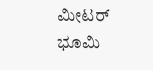ಮೀಟರ್ ಭೂಮಿ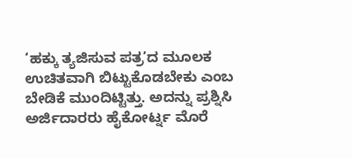‘ಹಕ್ಕು ತ್ಯಜಿಸುವ ಪತ್ರ’ದ ಮೂಲಕ ಉಚಿತವಾಗಿ ಬಿಟ್ಟುಕೊಡಬೇಕು ಎಂಬ ಬೇಡಿಕೆ ಮುಂದಿಟ್ಟಿತ್ತು. ಅದನ್ನು ಪ್ರಶ್ನಿಸಿ ಅರ್ಜಿದಾರರು ಹೈಕೋರ್ಟ್ನ ಮೊರೆ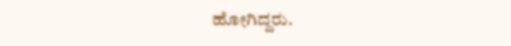ಹೋಗಿದ್ದರು.